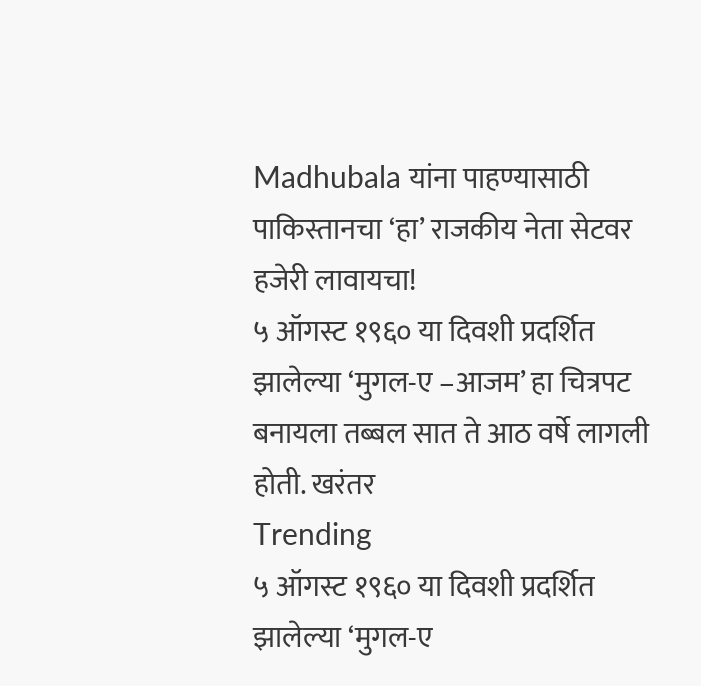Madhubala यांना पाहण्यासाठी पाकिस्तानचा ‘हा’ राजकीय नेता सेटवर हजेरी लावायचा!
५ ऑगस्ट १९६० या दिवशी प्रदर्शित झालेल्या ‘मुगल-ए –आजम’ हा चित्रपट बनायला तब्बल सात ते आठ वर्षे लागली होती. खरंतर
Trending
५ ऑगस्ट १९६० या दिवशी प्रदर्शित झालेल्या ‘मुगल-ए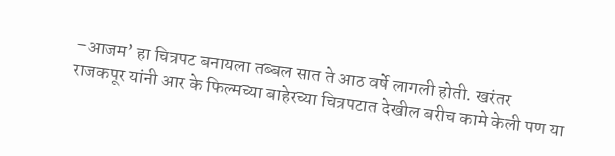–आजम’ हा चित्रपट बनायला तब्बल सात ते आठ वर्षे लागली होती. खरंतर
राजकपूर यांनी आर के फिल्मच्या बाहेरच्या चित्रपटात देखील बरीच कामे केली पण या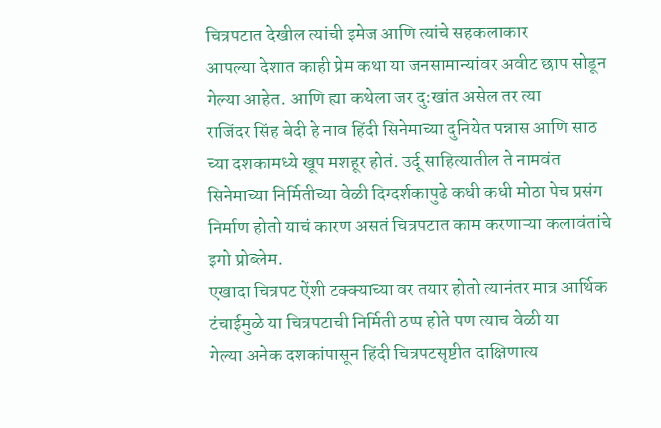चित्रपटात देखील त्यांची इमेज आणि त्यांचे सहकलाकार
आपल्या देशात काही प्रेम कथा या जनसामान्यांवर अवीट छाप सोडून गेल्या आहेत. आणि ह्या कथेला जर दु:खांत असेल तर त्या
राजिंदर सिंह बेदी हे नाव हिंदी सिनेमाच्या दुनियेत पन्नास आणि साठ च्या दशकामध्ये खूप मशहूर होतं. उर्दू साहित्यातील ते नामवंत
सिनेमाच्या निर्मितीच्या वेळी दिग्दर्शकापुढे कधी कधी मोठा पेच प्रसंग निर्माण होतो याचं कारण असतं चित्रपटात काम करणाऱ्या कलावंतांचे इगो प्रोब्लेम.
एखादा चित्रपट ऐंशी टक्क्याच्या वर तयार होतो त्यानंतर मात्र आर्थिक टंचाईमुळे या चित्रपटाची निर्मिती ठप्प होते पण त्याच वेळी या
गेल्या अनेक दशकांपासून हिंदी चित्रपटसृष्टीत दाक्षिणात्य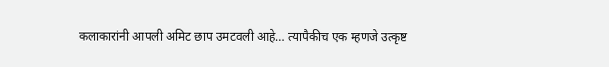कलाकारांनी आपली अमिट छाप उमटवली आहे… त्यापैकीच एक म्हणजे उत्कृष्ट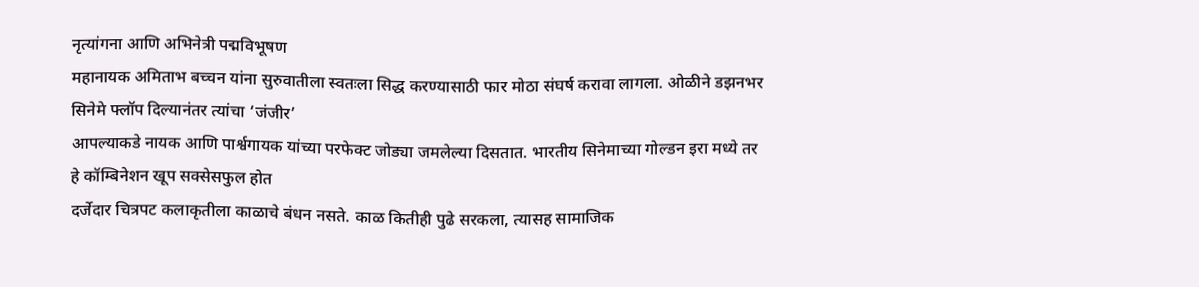नृत्यांगना आणि अभिनेत्री पद्मविभूषण
महानायक अमिताभ बच्चन यांना सुरुवातीला स्वतःला सिद्ध करण्यासाठी फार मोठा संघर्ष करावा लागला. ओळीने डझनभर सिनेमे फ्लॉप दिल्यानंतर त्यांचा ‘जंजीर’
आपल्याकडे नायक आणि पार्श्वगायक यांच्या परफेक्ट जोड्या जमलेल्या दिसतात. भारतीय सिनेमाच्या गोल्डन इरा मध्ये तर हे कॉम्बिनेशन खूप सक्सेसफुल होत
दर्जेदार चित्रपट कलाकृतीला काळाचे बंधन नसते. काळ कितीही पुढे सरकला, त्यासह सामाजिक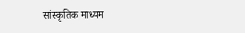सांस्कृतिक माध्यम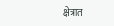क्षेत्रात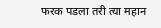फरक पडला तरी त्या महान